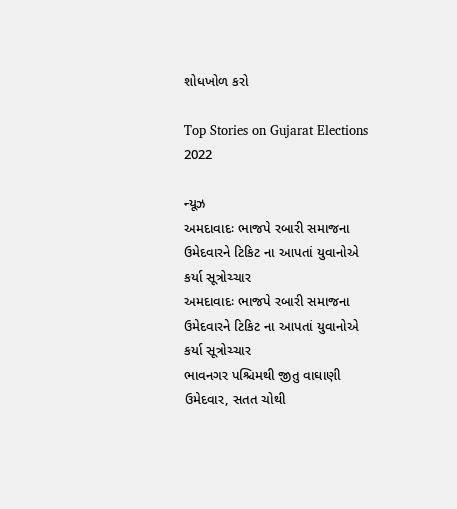શોધખોળ કરો

Top Stories on Gujarat Elections 2022

ન્યૂઝ
અમદાવાદઃ ભાજપે રબારી સમાજના ઉમેદવારને ટિકિટ ના આપતાં યુવાનોએ કર્યા સૂત્રોચ્ચાર
અમદાવાદઃ ભાજપે રબારી સમાજના ઉમેદવારને ટિકિટ ના આપતાં યુવાનોએ કર્યા સૂત્રોચ્ચાર
ભાવનગર પશ્ચિમથી જીતુ વાઘાણી ઉમેદવાર, સતત ચોથી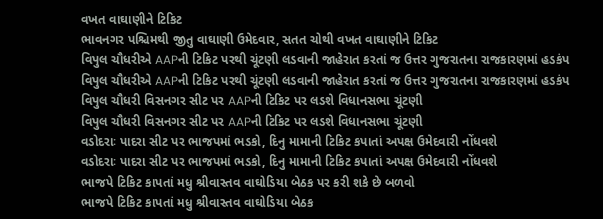વખત વાઘાણીને ટિકિટ
ભાવનગર પશ્ચિમથી જીતુ વાઘાણી ઉમેદવાર, સતત ચોથી વખત વાઘાણીને ટિકિટ
વિપુલ ચૌધરીએ AAPની ટિકિટ પરથી ચૂંટણી લડવાની જાહેરાત કરતાં જ ઉત્તર ગુજરાતના રાજકારણમાં હડકંપ
વિપુલ ચૌધરીએ AAPની ટિકિટ પરથી ચૂંટણી લડવાની જાહેરાત કરતાં જ ઉત્તર ગુજરાતના રાજકારણમાં હડકંપ
વિપુલ ચૌધરી વિસનગર સીટ પર AAPની ટિકિટ પર લડશે વિધાનસભા ચૂંટણી
વિપુલ ચૌધરી વિસનગર સીટ પર AAPની ટિકિટ પર લડશે વિધાનસભા ચૂંટણી
વડોદરાઃ પાદરા સીટ પર ભાજપમાં ભડકો, દિનુ મામાની ટિકિટ કપાતાં અપક્ષ ઉમેદવારી નોંધવશે
વડોદરાઃ પાદરા સીટ પર ભાજપમાં ભડકો, દિનુ મામાની ટિકિટ કપાતાં અપક્ષ ઉમેદવારી નોંધવશે
ભાજપે ટિકિટ કાપતાં મધુ શ્રીવાસ્તવ વાઘોડિયા બેઠક પર કરી શકે છે બળવો
ભાજપે ટિકિટ કાપતાં મધુ શ્રીવાસ્તવ વાઘોડિયા બેઠક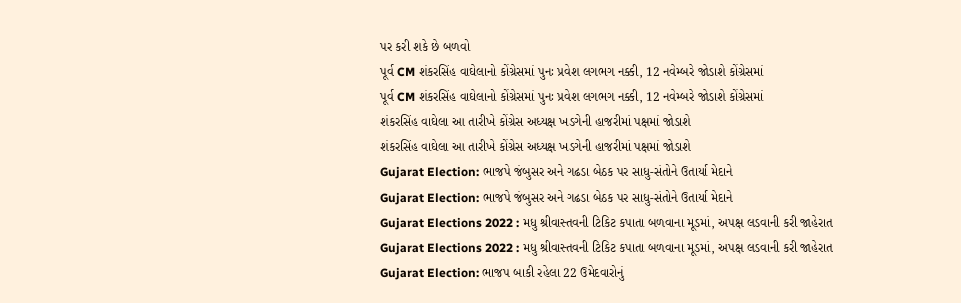પર કરી શકે છે બળવો
પૂર્વ CM શંકરસિંહ વાઘેલાનો કોંગ્રેસમાં પુનઃ પ્રવેશ લગભગ નક્કી, 12 નવેમ્બરે જોડાશે કોંગ્રેસમાં
પૂર્વ CM શંકરસિંહ વાઘેલાનો કોંગ્રેસમાં પુનઃ પ્રવેશ લગભગ નક્કી, 12 નવેમ્બરે જોડાશે કોંગ્રેસમાં
શંકરસિંહ વાઘેલા આ તારીખે કોંગ્રેસ અધ્યક્ષ ખડગેની હાજરીમાં પક્ષમાં જોડાશે
શંકરસિંહ વાઘેલા આ તારીખે કોંગ્રેસ અધ્યક્ષ ખડગેની હાજરીમાં પક્ષમાં જોડાશે
Gujarat Election: ભાજપે જંબુસર અને ગઢડા બેઠક પર સાધુ-સંતોને ઉતાર્યા મેદાને
Gujarat Election: ભાજપે જંબુસર અને ગઢડા બેઠક પર સાધુ-સંતોને ઉતાર્યા મેદાને
Gujarat Elections 2022 : મધુ શ્રીવાસ્તવની ટિકિટ કપાતા બળવાના મૂડમાં, અપક્ષ લડવાની કરી જાહેરાત
Gujarat Elections 2022 : મધુ શ્રીવાસ્તવની ટિકિટ કપાતા બળવાના મૂડમાં, અપક્ષ લડવાની કરી જાહેરાત
Gujarat Election: ભાજપ બાકી રહેલા 22 ઉમેદવારોનું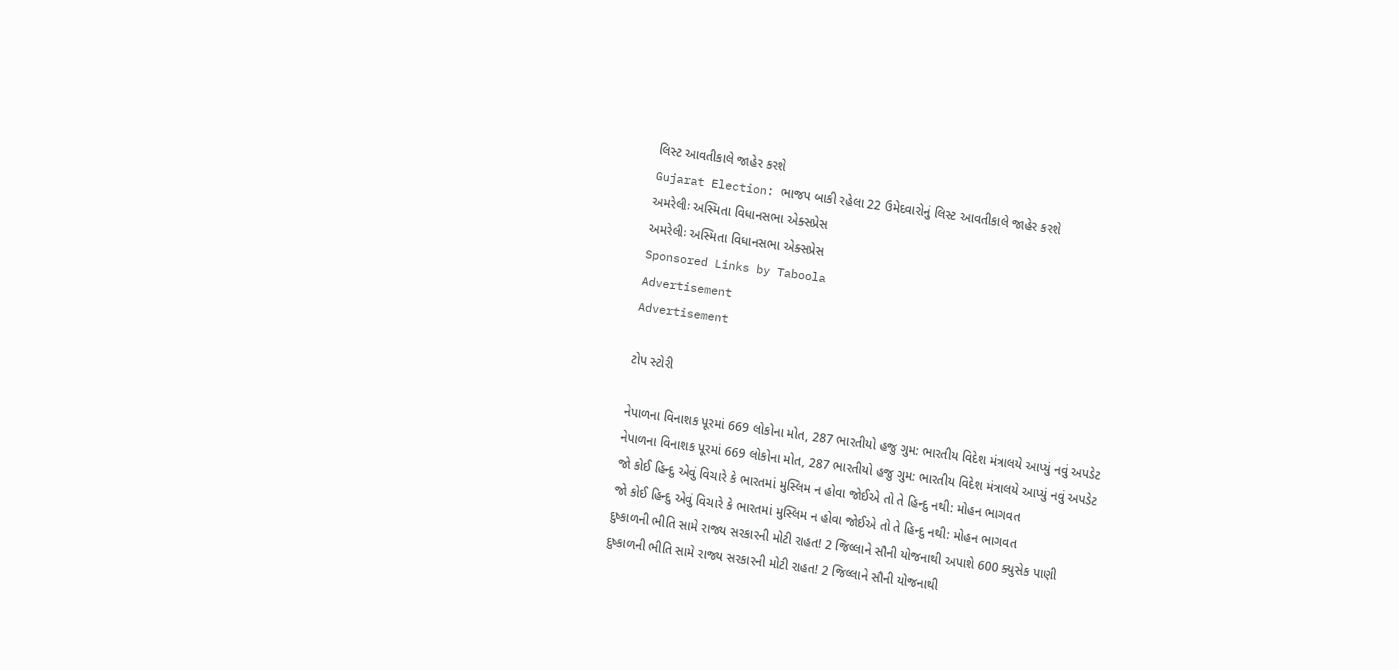લિસ્ટ આવતીકાલે જાહેર કરશે
Gujarat Election: ભાજપ બાકી રહેલા 22 ઉમેદવારોનું લિસ્ટ આવતીકાલે જાહેર કરશે
અમરેલીઃ અસ્મિતા વિધાનસભા એક્સપ્રેસ
અમરેલીઃ અસ્મિતા વિધાનસભા એક્સપ્રેસ
Sponsored Links by Taboola
Advertisement
Advertisement

ટોપ સ્ટોરી

નેપાળના વિનાશક પૂરમાં 669 લોકોના મોત, 287 ભારતીયો હજુ ગુમ: ભારતીય વિદેશ મંત્રાલયે આપ્યું નવું અપડેટ
નેપાળના વિનાશક પૂરમાં 669 લોકોના મોત, 287 ભારતીયો હજુ ગુમ: ભારતીય વિદેશ મંત્રાલયે આપ્યું નવું અપડેટ
જો કોઈ હિન્દુ એવું વિચારે કે ભારતમાં મુસ્લિમ ન હોવા જોઈએ તો તે હિન્દુ નથી: મોહન ભાગવત
જો કોઈ હિન્દુ એવું વિચારે કે ભારતમાં મુસ્લિમ ન હોવા જોઈએ તો તે હિન્દુ નથી: મોહન ભાગવત
દુષ્કાળની ભીતિ સામે રાજ્ય સરકારની મોટી રાહત! 2 જિલ્લાને સૌની યોજનાથી અપાશે 600 ક્યુસેક પાણી
દુષ્કાળની ભીતિ સામે રાજ્ય સરકારની મોટી રાહત! 2 જિલ્લાને સૌની યોજનાથી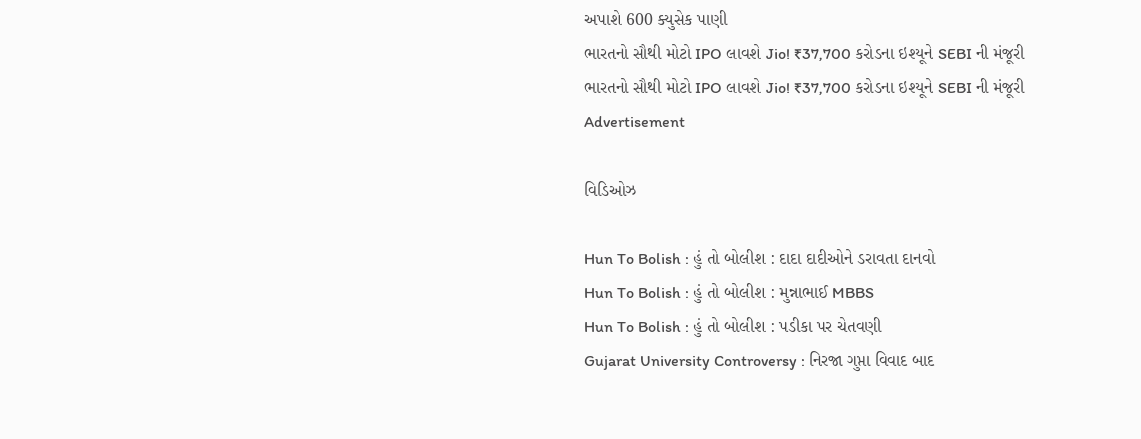અપાશે 600 ક્યુસેક પાણી
ભારતનો સૌથી મોટો IPO લાવશે Jio! ₹37,700 કરોડના ઇશ્યૂને SEBI ની મંજૂરી
ભારતનો સૌથી મોટો IPO લાવશે Jio! ₹37,700 કરોડના ઇશ્યૂને SEBI ની મંજૂરી
Advertisement

વિડિઓઝ

Hun To Bolish : હું તો બોલીશ : દાદા દાદીઓને ડરાવતા દાનવો
Hun To Bolish : હું તો બોલીશ : મુન્નાભાઈ MBBS
Hun To Bolish : હું તો બોલીશ : પડીકા પર ચેતવણી
Gujarat University Controversy : નિરજા ગુપ્તા વિવાદ બાદ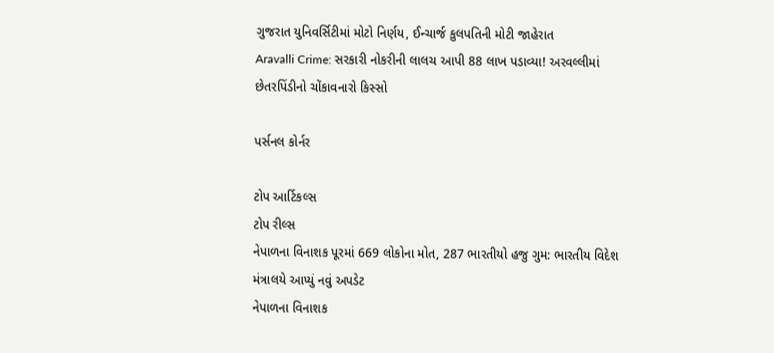ગુજરાત યુનિવર્સિટીમાં મોટો નિર્ણય, ઈન્ચાર્જ કુલપતિની મોટી જાહેરાત
Aravalli Crime: સરકારી નોકરીની લાલચ આપી 88 લાખ પડાવ્યા! અરવલ્લીમાં છેતરપિંડીનો ચોંકાવનારો કિસ્સો

પર્સનલ કોર્નર

ટોપ આર્ટિકલ્સ
ટોપ રીલ્સ
નેપાળના વિનાશક પૂરમાં 669 લોકોના મોત, 287 ભારતીયો હજુ ગુમ: ભારતીય વિદેશ મંત્રાલયે આપ્યું નવું અપડેટ
નેપાળના વિનાશક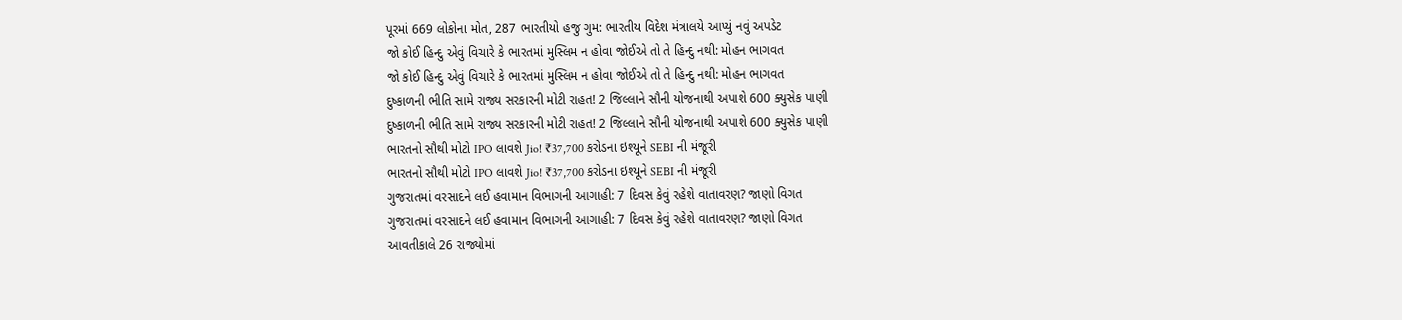પૂરમાં 669 લોકોના મોત, 287 ભારતીયો હજુ ગુમ: ભારતીય વિદેશ મંત્રાલયે આપ્યું નવું અપડેટ
જો કોઈ હિન્દુ એવું વિચારે કે ભારતમાં મુસ્લિમ ન હોવા જોઈએ તો તે હિન્દુ નથી: મોહન ભાગવત
જો કોઈ હિન્દુ એવું વિચારે કે ભારતમાં મુસ્લિમ ન હોવા જોઈએ તો તે હિન્દુ નથી: મોહન ભાગવત
દુષ્કાળની ભીતિ સામે રાજ્ય સરકારની મોટી રાહત! 2 જિલ્લાને સૌની યોજનાથી અપાશે 600 ક્યુસેક પાણી
દુષ્કાળની ભીતિ સામે રાજ્ય સરકારની મોટી રાહત! 2 જિલ્લાને સૌની યોજનાથી અપાશે 600 ક્યુસેક પાણી
ભારતનો સૌથી મોટો IPO લાવશે Jio! ₹37,700 કરોડના ઇશ્યૂને SEBI ની મંજૂરી
ભારતનો સૌથી મોટો IPO લાવશે Jio! ₹37,700 કરોડના ઇશ્યૂને SEBI ની મંજૂરી
ગુજરાતમાં વરસાદને લઈ હવામાન વિભાગની આગાહી: 7 દિવસ કેવું રહેશે વાતાવરણ? જાણો વિગત
ગુજરાતમાં વરસાદને લઈ હવામાન વિભાગની આગાહી: 7 દિવસ કેવું રહેશે વાતાવરણ? જાણો વિગત
આવતીકાલે 26 રાજ્યોમાં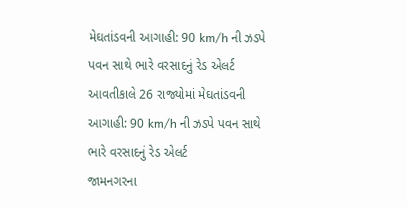મેઘતાંડવની આગાહી: 90 km/h ની ઝડપે પવન સાથે ભારે વરસાદનું રેડ એલર્ટ
આવતીકાલે 26 રાજ્યોમાં મેઘતાંડવની આગાહી: 90 km/h ની ઝડપે પવન સાથે ભારે વરસાદનું રેડ એલર્ટ
જામનગરના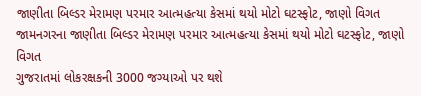જાણીતા બિલ્ડર મેરામણ પરમાર આત્મહત્યા કેસમાં થયો મોટો ઘટસ્ફોટ, જાણો વિગત
જામનગરના જાણીતા બિલ્ડર મેરામણ પરમાર આત્મહત્યા કેસમાં થયો મોટો ઘટસ્ફોટ, જાણો વિગત
ગુજરાતમાં લોકરક્ષકની 3000 જગ્યાઓ પર થશે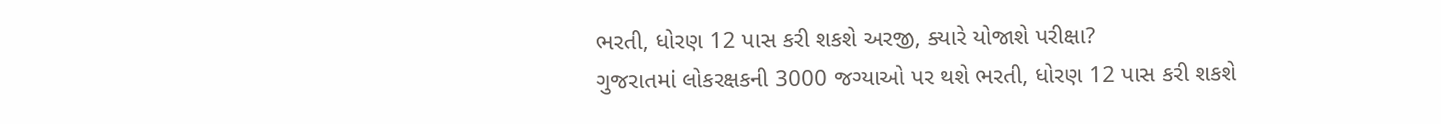ભરતી, ધોરણ 12 પાસ કરી શકશે અરજી, ક્યારે યોજાશે પરીક્ષા?
ગુજરાતમાં લોકરક્ષકની 3000 જગ્યાઓ પર થશે ભરતી, ધોરણ 12 પાસ કરી શકશે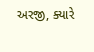અરજી, ક્યારે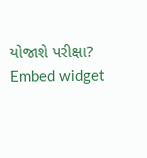યોજાશે પરીક્ષા?
Embed widget